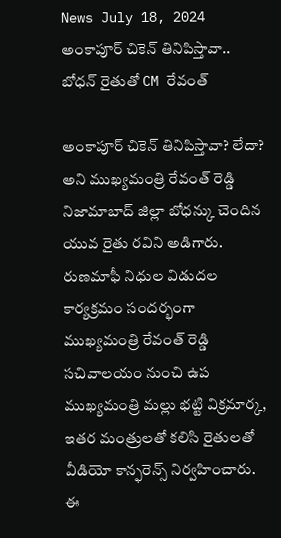News July 18, 2024
అంకాపూర్ చికెన్ తినిపిస్తావా.. బోధన్ రైతుతో CM రేవంత్

అంకాపూర్ చికెన్ తినిపిస్తావా? లేదా? అని ముఖ్యమంత్రి రేవంత్ రెడ్డి నిజామాబాద్ జిల్లా బోధన్కు చెందిన యువ రైతు రవిని అడిగారు. రుణమాఫీ నిధుల విడుదల కార్యక్రమం సందర్భంగా ముఖ్యమంత్రి రేవంత్ రెడ్డి సచివాలయం నుంచి ఉప ముఖ్యమంత్రి మల్లు భట్టి విక్రమార్క, ఇతర మంత్రులతో కలిసి రైతులతో వీడియో కాన్ఫరెన్స్ నిర్వహించారు. ఈ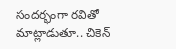సందర్భంగా రవితో మాట్లాడుతూ.. చికెన్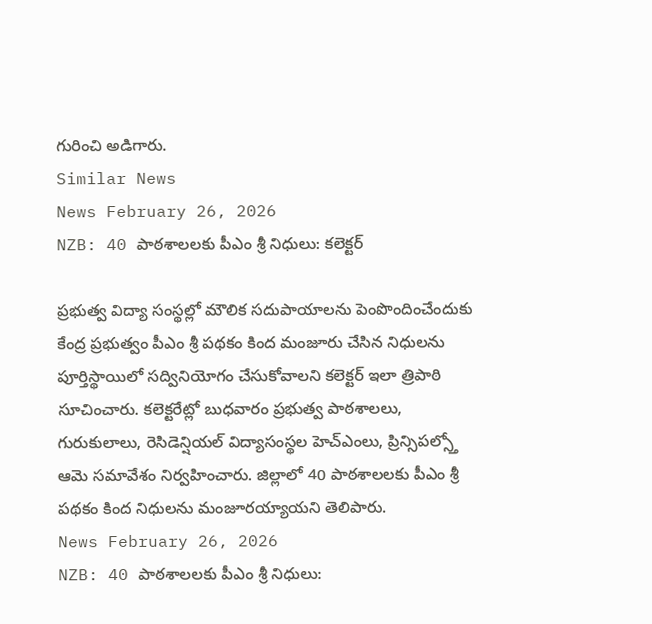గురించి అడిగారు.
Similar News
News February 26, 2026
NZB: 40 పాఠశాలలకు పీఎం శ్రీ నిధులు: కలెక్టర్

ప్రభుత్వ విద్యా సంస్థల్లో మౌలిక సదుపాయాలను పెంపొందించేందుకు కేంద్ర ప్రభుత్వం పీఎం శ్రీ పథకం కింద మంజూరు చేసిన నిధులను పూర్తిస్థాయిలో సద్వినియోగం చేసుకోవాలని కలెక్టర్ ఇలా త్రిపాఠి సూచించారు. కలెక్టరేట్లో బుధవారం ప్రభుత్వ పాఠశాలలు, గురుకులాలు, రెసిడెన్షియల్ విద్యాసంస్థల హెచ్ఎంలు, ప్రిన్సిపల్స్తో ఆమె సమావేశం నిర్వహించారు. జిల్లాలో 40 పాఠశాలలకు పీఎం శ్రీ పథకం కింద నిధులను మంజూరయ్యాయని తెలిపారు.
News February 26, 2026
NZB: 40 పాఠశాలలకు పీఎం శ్రీ నిధులు: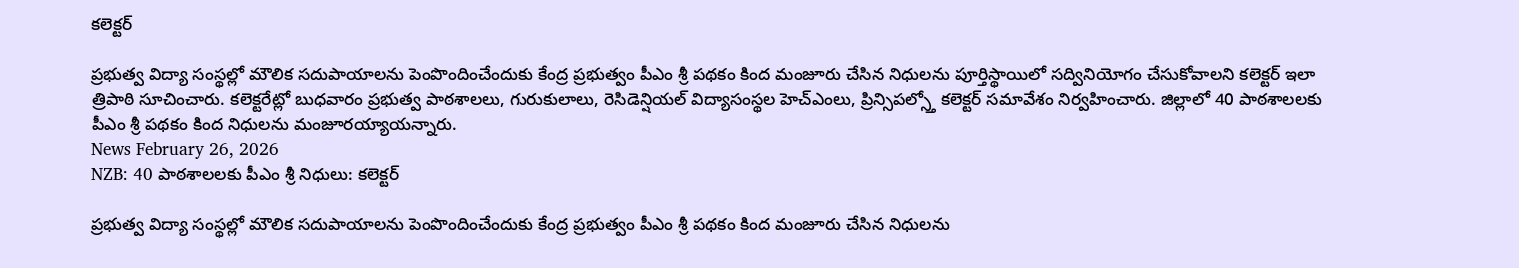కలెక్టర్

ప్రభుత్వ విద్యా సంస్థల్లో మౌలిక సదుపాయాలను పెంపొందించేందుకు కేంద్ర ప్రభుత్వం పీఎం శ్రీ పథకం కింద మంజూరు చేసిన నిధులను పూర్తిస్థాయిలో సద్వినియోగం చేసుకోవాలని కలెక్టర్ ఇలా త్రిపాఠి సూచించారు. కలెక్టరేట్లో బుధవారం ప్రభుత్వ పాఠశాలలు, గురుకులాలు, రెసిడెన్షియల్ విద్యాసంస్థల హెచ్ఎంలు, ప్రిన్సిపల్స్తో కలెక్టర్ సమావేశం నిర్వహించారు. జిల్లాలో 40 పాఠశాలలకు పీఎం శ్రీ పథకం కింద నిధులను మంజూరయ్యాయన్నారు.
News February 26, 2026
NZB: 40 పాఠశాలలకు పీఎం శ్రీ నిధులు: కలెక్టర్

ప్రభుత్వ విద్యా సంస్థల్లో మౌలిక సదుపాయాలను పెంపొందించేందుకు కేంద్ర ప్రభుత్వం పీఎం శ్రీ పథకం కింద మంజూరు చేసిన నిధులను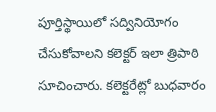పూర్తిస్థాయిలో సద్వినియోగం చేసుకోవాలని కలెక్టర్ ఇలా త్రిపాఠి సూచించారు. కలెక్టరేట్లో బుధవారం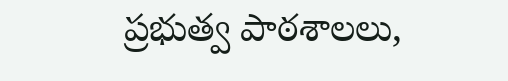ప్రభుత్వ పాఠశాలలు,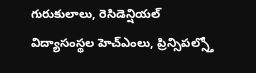గురుకులాలు, రెసిడెన్షియల్ విద్యాసంస్థల హెచ్ఎంలు, ప్రిన్సిపల్స్తో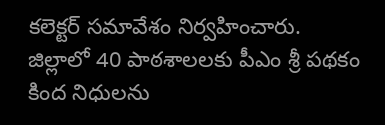కలెక్టర్ సమావేశం నిర్వహించారు. జిల్లాలో 40 పాఠశాలలకు పీఎం శ్రీ పథకం కింద నిధులను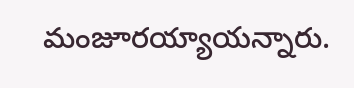మంజూరయ్యాయన్నారు.